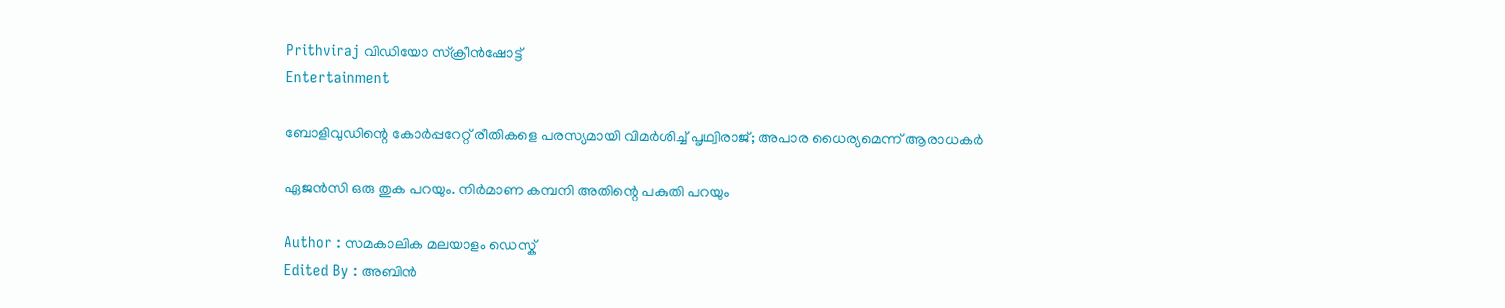Prithviraj വിഡിയോ സ്ക്രീൻഷോട്ട്
Entertainment

ബോളിവുഡിന്റെ കോര്‍പ്പറേറ്റ് രീതികളെ പരസ്യമായി വിമര്‍ശിച്ച് പൃഥ്വിരാജ്; അപാര ധൈര്യമെന്ന് ആരാധകര്‍

ഏജന്‍സി ഒരു തുക പറയും. നിര്‍മാണ കമ്പനി അതിന്റെ പകുതി പറയും

Author : സമകാലിക മലയാളം ഡെസ്ക്
Edited By : അബിന്‍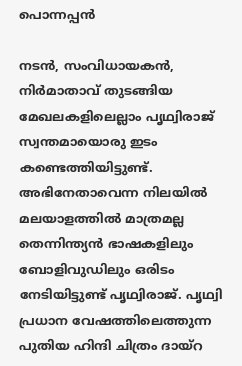പൊന്നപ്പന്‍

നടന്‍, സംവിധായകന്‍, നിര്‍മാതാവ് തുടങ്ങിയ മേഖലകളിലെല്ലാം പൃഥ്വിരാജ് സ്വന്തമായൊരു ഇടം കണ്ടെത്തിയിട്ടുണ്ട്. അഭിനേതാവെന്ന നിലയില്‍ മലയാളത്തില്‍ മാത്രമല്ല തെന്നിന്ത്യന്‍ ഭാഷകളിലും ബോളിവുഡിലും ഒരിടം നേടിയിട്ടുണ്ട് പൃഥ്വിരാജ്. പൃഥ്വി പ്രധാന വേഷത്തിലെത്തുന്ന പുതിയ ഹിന്ദി ചിത്രം ദായ്‌റ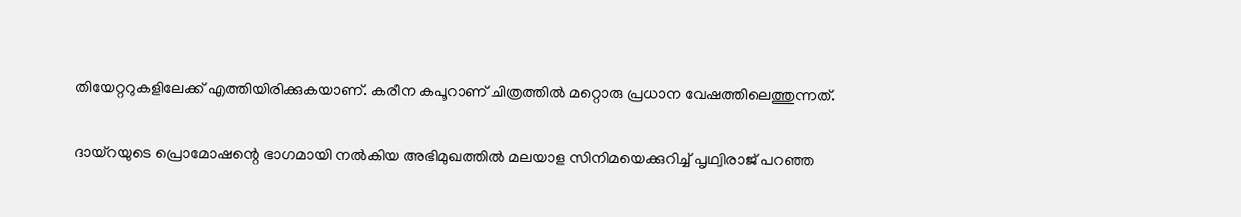തിയേറ്ററുകളിലേക്ക് എത്തിയിരിക്കുകയാണ്. കരീന കപൂറാണ് ചിത്രത്തില്‍ മറ്റൊരു പ്രധാന വേഷത്തിലെത്തുന്നത്.

ദായ്‌റയുടെ പ്രൊമോഷന്റെ ഭാഗമായി നല്‍കിയ അഭിമുഖത്തില്‍ മലയാള സിനിമയെക്കുറിച്ച് പൃഥ്വിരാജ് പറഞ്ഞ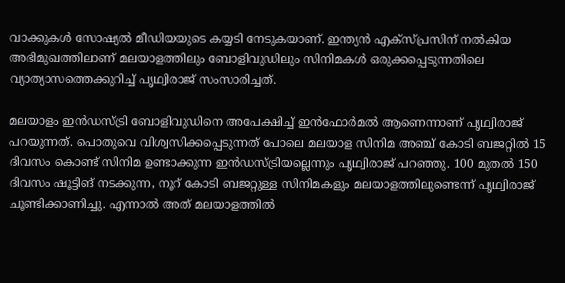വാക്കുകള്‍ സോഷ്യല്‍ മീഡിയയുടെ കയ്യടി നേടുകയാണ്. ഇന്ത്യന്‍ എക്‌സ്പ്രസിന് നല്‍കിയ അഭിമുഖത്തിലാണ് മലയാളത്തിലും ബോളിവുഡിലും സിനിമകള്‍ ഒരുക്കപ്പെടുന്നതിലെ വ്യാത്യാസത്തെക്കുറിച്ച് പൃഥ്വിരാജ് സംസാരിച്ചത്.

മലയാളം ഇന്‍ഡസ്ട്രി ബോളിവുഡിനെ അപേക്ഷിച്ച് ഇന്‍ഫോര്‍മല്‍ ആണെന്നാണ് പൃഥ്വിരാജ് പറയുന്നത്. പൊതുവെ വിശ്വസിക്കപ്പെടുന്നത് പോലെ മലയാള സിനിമ അഞ്ച് കോടി ബജറ്റില്‍ 15 ദിവസം കൊണ്ട് സിനിമ ഉണ്ടാക്കുന്ന ഇന്‍ഡസ്ട്രിയല്ലെന്നും പൃഥ്വിരാജ് പറഞ്ഞു. 100 മുതല്‍ 150 ദിവസം ഷൂട്ടിങ് നടക്കുന്ന, നൂറ് കോടി ബജറ്റുള്ള സിനിമകളും മലയാളത്തിലുണ്ടെന്ന് പൃഥ്വിരാജ് ചൂണ്ടിക്കാണിച്ചു. എന്നാല്‍ അത് മലയാളത്തില്‍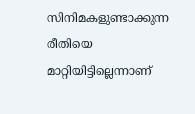സിനിമകളുണ്ടാക്കുന്ന രീതിയെ മാറ്റിയിട്ടില്ലെന്നാണ്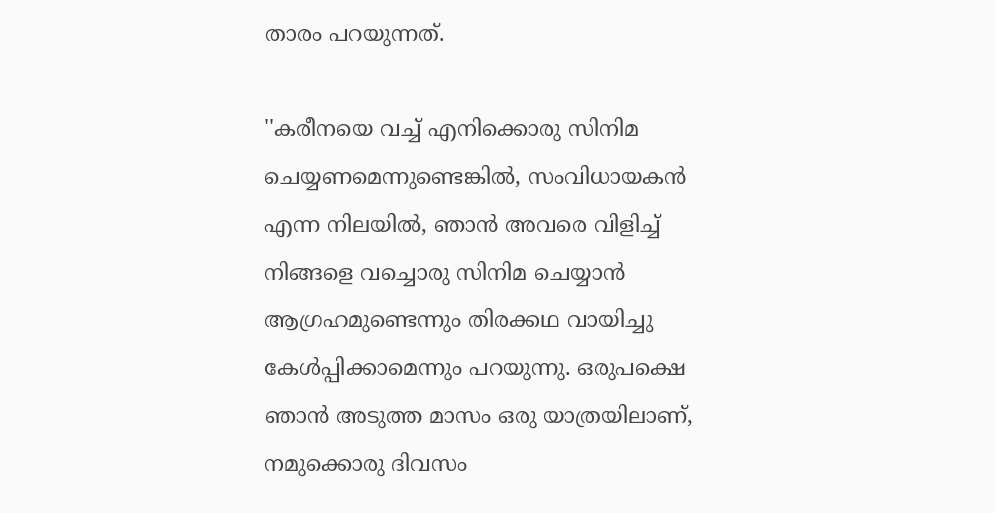താരം പറയുന്നത്.

''കരീനയെ വച്ച് എനിക്കൊരു സിനിമ ചെയ്യണമെന്നുണ്ടെങ്കില്‍, സംവിധായകന്‍ എന്ന നിലയില്‍, ഞാന്‍ അവരെ വിളിച്ച് നിങ്ങളെ വച്ചൊരു സിനിമ ചെയ്യാന്‍ ആഗ്രഹമുണ്ടെന്നും തിരക്കഥ വായിച്ചു കേള്‍പ്പിക്കാമെന്നും പറയുന്നു. ഒരുപക്ഷെ ഞാന്‍ അടുത്ത മാസം ഒരു യാത്രയിലാണ്, നമുക്കൊരു ദിവസം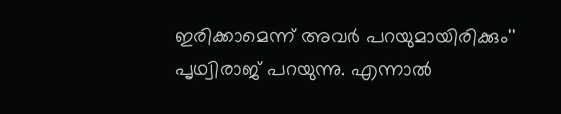ഇരിക്കാമെന്ന് അവര്‍ പറയുമായിരിക്കും'' പൃഥ്വിരാജ് പറയുന്നു. എന്നാല്‍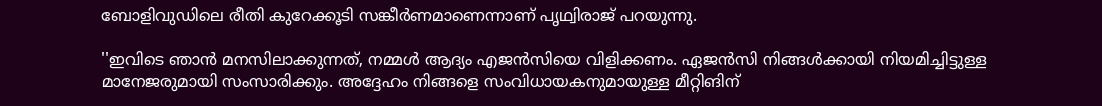ബോളിവുഡിലെ രീതി കുറേക്കൂടി സങ്കീര്‍ണമാണെന്നാണ് പൃഥ്വിരാജ് പറയുന്നു.

''ഇവിടെ ഞാന്‍ മനസിലാക്കുന്നത്, നമ്മള്‍ ആദ്യം എജന്‍സിയെ വിളിക്കണം. ഏജന്‍സി നിങ്ങള്‍ക്കായി നിയമിച്ചിട്ടുള്ള മാനേജരുമായി സംസാരിക്കും. അദ്ദേഹം നിങ്ങളെ സംവിധായകനുമായുള്ള മീറ്റിങിന്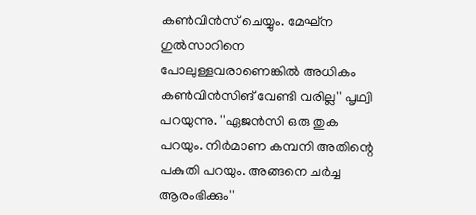കണ്‍വിന്‍സ് ചെയ്യും. മേഘ്‌ന ഗുല്‍സാറിനെ പോലുള്ളവരാണെങ്കില്‍ അധികം കണ്‍വിന്‍സിങ് വേണ്ടി വരില്ല'' പൃഥ്വി പറയുന്നു. ''ഏജന്‍സി ഒരു തുക പറയും. നിര്‍മാണ കമ്പനി അതിന്റെ പകുതി പറയും. അങ്ങനെ ചര്‍ച്ച ആരംഭിക്കും''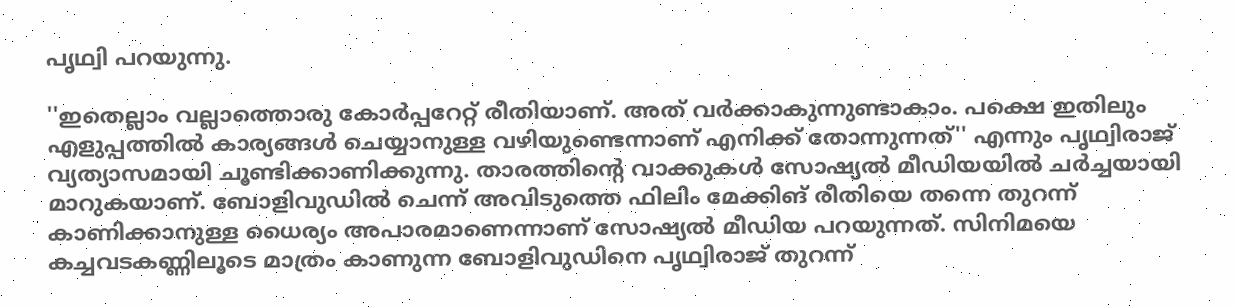പൃഥ്വി പറയുന്നു.

''ഇതെല്ലാം വല്ലാത്തൊരു കോര്‍പ്പറേറ്റ് രീതിയാണ്. അത് വർക്കാകുന്നുണ്ടാകാം. പക്ഷെ ഇതിലും എളുപ്പത്തില്‍ കാര്യങ്ങള്‍ ചെയ്യാനുള്ള വഴിയുണ്ടെന്നാണ് എനിക്ക് തോന്നുന്നത്'' എന്നും പൃഥ്വിരാജ് വ്യത്യാസമായി ചൂണ്ടിക്കാണിക്കുന്നു. താരത്തിന്റെ വാക്കുകള്‍ സോഷ്യല്‍ മീഡിയയില്‍ ചര്‍ച്ചയായി മാറുകയാണ്. ബോളിവുഡില്‍ ചെന്ന് അവിടുത്തെ ഫിലിം മേക്കിങ് രീതിയെ തന്നെ തുറന്ന് കാണിക്കാനുള്ള ധൈര്യം അപാരമാണെന്നാണ് സോഷ്യല്‍ മീഡിയ പറയുന്നത്. സിനിമയെ കച്ചവടകണ്ണിലൂടെ മാത്രം കാണുന്ന ബോളിവുഡിനെ പൃഥ്വിരാജ് തുറന്ന്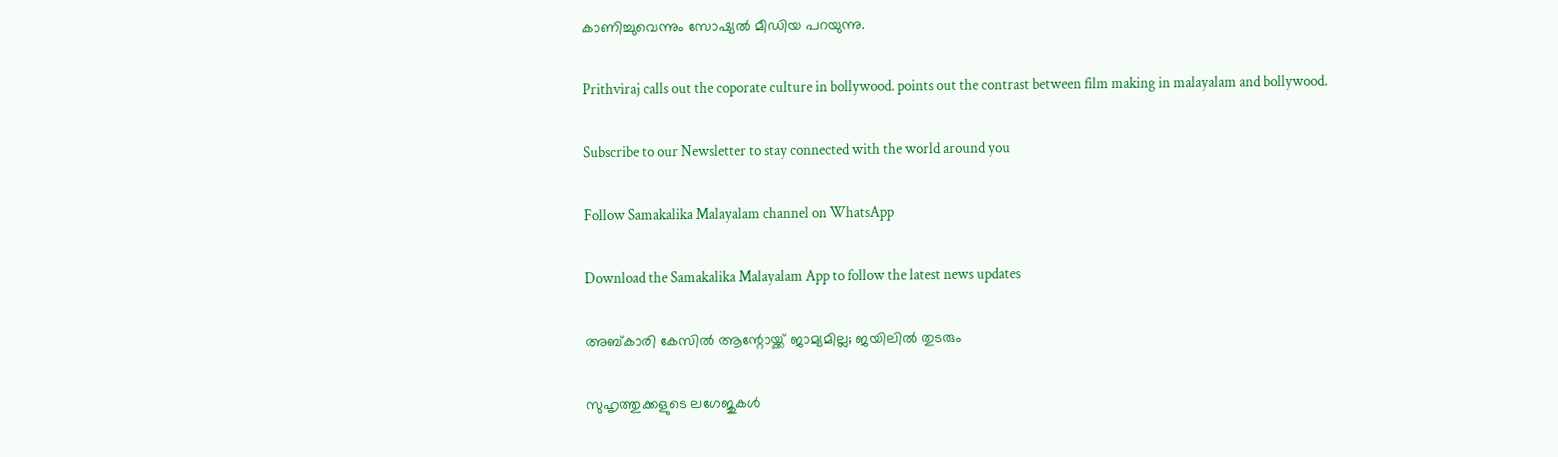കാണിച്ചുവെന്നും സോഷ്യല്‍ മീഡിയ പറയുന്നു.

Prithviraj calls out the coporate culture in bollywood. points out the contrast between film making in malayalam and bollywood.

Subscribe to our Newsletter to stay connected with the world around you

Follow Samakalika Malayalam channel on WhatsApp

Download the Samakalika Malayalam App to follow the latest news updates

അബ്കാരി കേസില്‍ ആന്റോയ്ക്ക് ജാമ്യമില്ല; ജയിലില്‍ തുടരും

സുഹൃത്തുക്കളുടെ ലഗേജുകള്‍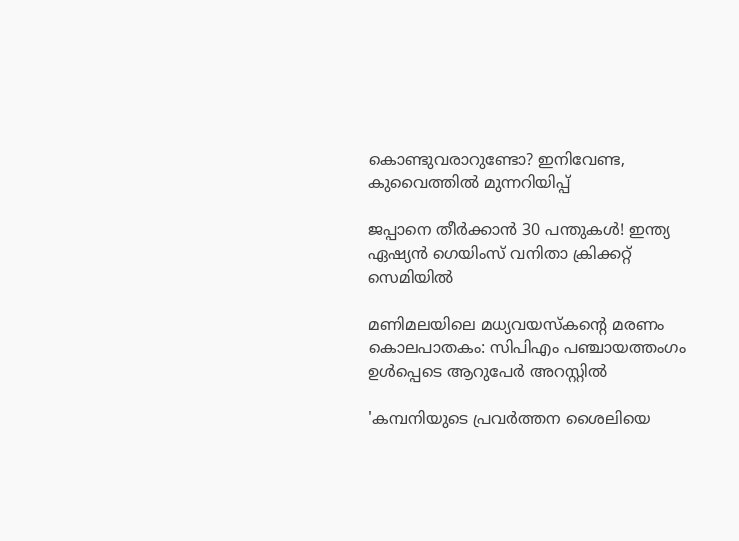കൊണ്ടുവരാറുണ്ടോ? ഇനിവേണ്ട, കുവൈത്തില്‍ മുന്നറിയിപ്പ്

ജപ്പാനെ തീർക്കാൻ 30 പന്തുകള്‍! ഇന്ത്യ ഏഷ്യന്‍ ഗെയിംസ് വനിതാ ക്രിക്കറ്റ് സെമിയില്‍

മണിമലയിലെ മധ്യവയസ്കന്റെ മരണം കൊലപാതകം: സിപിഎം പഞ്ചായത്തംഗം ഉൾപ്പെടെ ആറുപേർ അറസ്റ്റിൽ

'കമ്പനിയുടെ പ്രവര്‍ത്തന ശൈലിയെ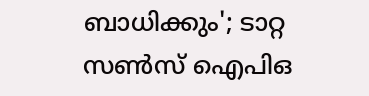ബാധിക്കും'; ടാറ്റ സണ്‍സ് ഐപിഒ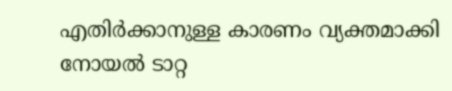എതിര്‍ക്കാനുള്ള കാരണം വ്യക്തമാക്കി നോയല്‍ ടാറ്റ